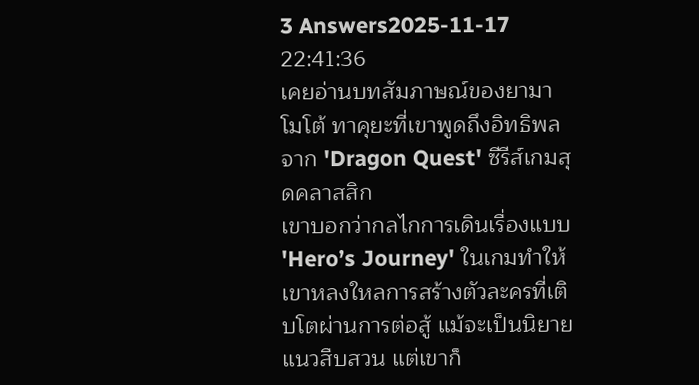3 Answers2025-11-17 22:41:36
เคยอ่านบทสัมภาษณ์ของยามาโมโต้ ทาคุยะที่เขาพูดถึงอิทธิพลจาก 'Dragon Quest' ซีรีส์เกมสุดคลาสสิก
เขาบอกว่ากลไกการเดินเรื่องแบบ 'Hero’s Journey' ในเกมทำให้เขาหลงใหลการสร้างตัวละครที่เติบโตผ่านการต่อสู้ แม้จะเป็นนิยายแนวสืบสวน แต่เขาก็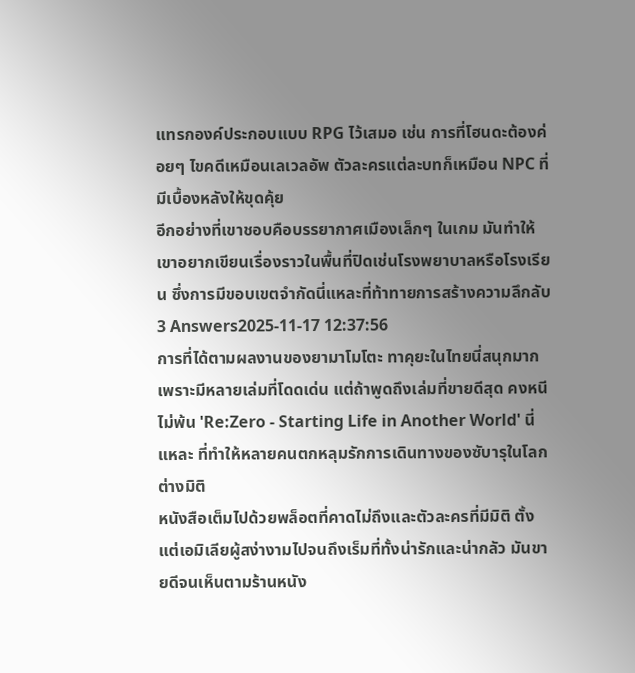แทรกองค์ประกอบแบบ RPG ไว้เสมอ เช่น การที่โฮนดะต้องค่อยๆ ไขคดีเหมือนเลเวลอัพ ตัวละครแต่ละบทก็เหมือน NPC ที่มีเบื้องหลังให้ขุดคุ้ย
อีกอย่างที่เขาชอบคือบรรยากาศเมืองเล็กๆ ในเกม มันทำให้เขาอยากเขียนเรื่องราวในพื้นที่ปิดเช่นโรงพยาบาลหรือโรงเรียน ซึ่งการมีขอบเขตจำกัดนี่แหละที่ท้าทายการสร้างความลึกลับ
3 Answers2025-11-17 12:37:56
การที่ได้ตามผลงานของยามาโมโตะ ทาคุยะในไทยนี่สนุกมาก เพราะมีหลายเล่มที่โดดเด่น แต่ถ้าพูดถึงเล่มที่ขายดีสุด คงหนีไม่พ้น 'Re:Zero - Starting Life in Another World' นี่แหละ ที่ทำให้หลายคนตกหลุมรักการเดินทางของซับารุในโลกต่างมิติ
หนังสือเต็มไปด้วยพล็อตที่คาดไม่ถึงและตัวละครที่มีมิติ ตั้งแต่เอมิเลียผู้สง่างามไปจนถึงเร็มที่ทั้งน่ารักและน่ากลัว มันขายดีจนเห็นตามร้านหนัง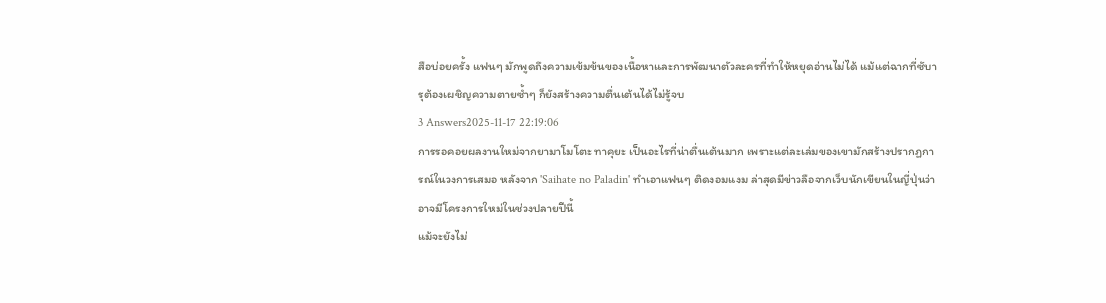สือบ่อยครั้ง แฟนๆ มักพูดถึงความเข้มข้นของเนื้อหาและการพัฒนาตัวละครที่ทำให้หยุดอ่านไม่ได้ แม้แต่ฉากที่ซับารุต้องเผชิญความตายซ้ำๆ ก็ยังสร้างความตื่นเต้นได้ไม่รู้จบ
3 Answers2025-11-17 22:19:06
การรอคอยผลงานใหม่จากยามาโมโตะ ทาคุยะ เป็นอะไรที่น่าตื่นเต้นมาก เพราะแต่ละเล่มของเขามักสร้างปรากฏการณ์ในวงการเสมอ หลังจาก 'Saihate no Paladin' ทำเอาแฟนๆ ติดงอมแงม ล่าสุดมีข่าวลือจากเว็บนักเขียนในญี่ปุ่นว่าอาจมีโครงการใหม่ในช่วงปลายปีนี้
แม้จะยังไม่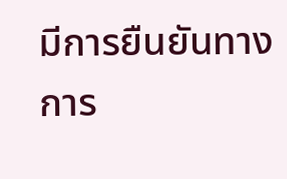มีการยืนยันทางการ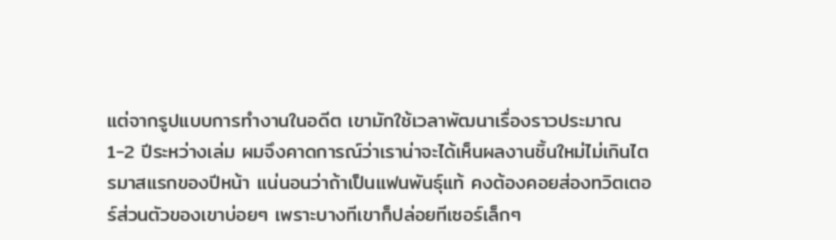แต่จากรูปแบบการทำงานในอดีต เขามักใช้เวลาพัฒนาเรื่องราวประมาณ 1-2 ปีระหว่างเล่ม ผมจึงคาดการณ์ว่าเราน่าจะได้เห็นผลงานชิ้นใหม่ไม่เกินไตรมาสแรกของปีหน้า แน่นอนว่าถ้าเป็นแฟนพันธุ์แท้ คงต้องคอยส่องทวิตเตอร์ส่วนตัวของเขาบ่อยๆ เพราะบางทีเขาก็ปล่อยทีเซอร์เล็กๆ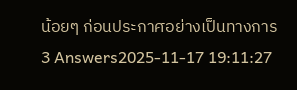น้อยๆ ก่อนประกาศอย่างเป็นทางการ
3 Answers2025-11-17 19:11:27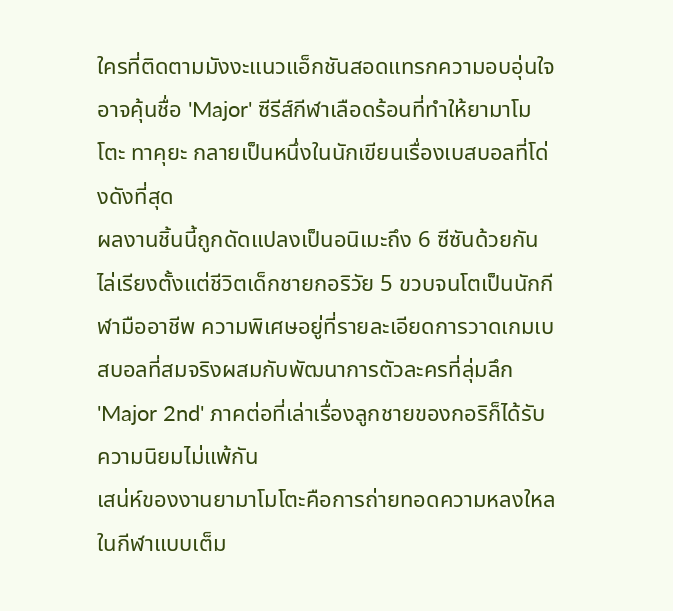ใครที่ติดตามมังงะแนวแอ็กชันสอดแทรกความอบอุ่นใจอาจคุ้นชื่อ 'Major' ซีรีส์กีฬาเลือดร้อนที่ทำให้ยามาโมโตะ ทาคุยะ กลายเป็นหนึ่งในนักเขียนเรื่องเบสบอลที่โด่งดังที่สุด
ผลงานชิ้นนี้ถูกดัดแปลงเป็นอนิเมะถึง 6 ซีซันด้วยกัน ไล่เรียงตั้งแต่ชีวิตเด็กชายกอริวัย 5 ขวบจนโตเป็นนักกีฬามืออาชีพ ความพิเศษอยู่ที่รายละเอียดการวาดเกมเบสบอลที่สมจริงผสมกับพัฒนาการตัวละครที่ลุ่มลึก 'Major 2nd' ภาคต่อที่เล่าเรื่องลูกชายของกอริก็ได้รับความนิยมไม่แพ้กัน
เสน่ห์ของงานยามาโมโตะคือการถ่ายทอดความหลงใหลในกีฬาแบบเต็ม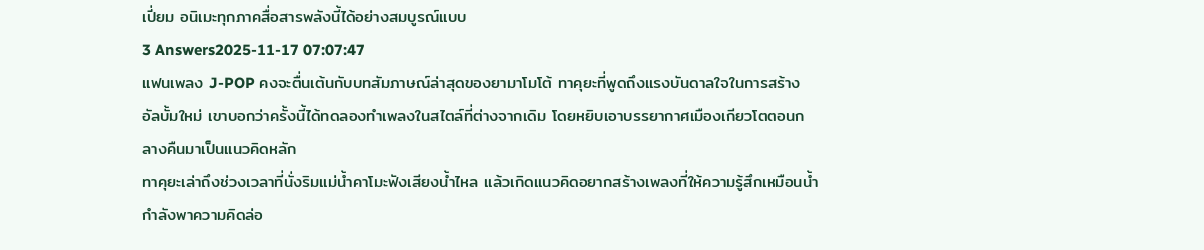เปี่ยม อนิเมะทุกภาคสื่อสารพลังนี้ได้อย่างสมบูรณ์แบบ
3 Answers2025-11-17 07:07:47
แฟนเพลง J-POP คงจะตื่นเต้นกับบทสัมภาษณ์ล่าสุดของยามาโมโต้ ทาคุยะที่พูดถึงแรงบันดาลใจในการสร้างอัลบั้มใหม่ เขาบอกว่าครั้งนี้ได้ทดลองทำเพลงในสไตล์ที่ต่างจากเดิม โดยหยิบเอาบรรยากาศเมืองเกียวโตตอนกลางคืนมาเป็นแนวคิดหลัก
ทาคุยะเล่าถึงช่วงเวลาที่นั่งริมแม่น้ำคาโมะฟังเสียงน้ำไหล แล้วเกิดแนวคิดอยากสร้างเพลงที่ให้ความรู้สึกเหมือนน้ำกำลังพาความคิดล่อ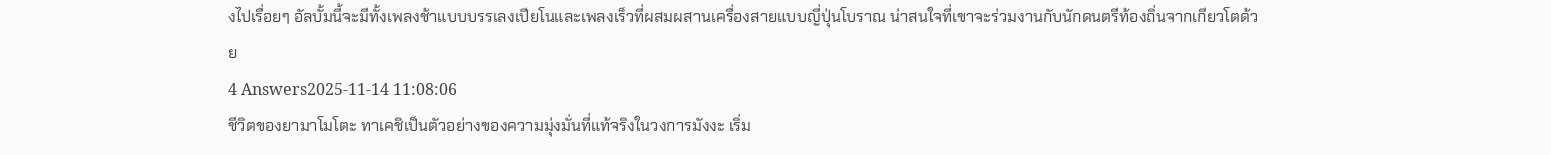งไปเรื่อยๆ อัลบั้มนี้จะมีทั้งเพลงช้าแบบบรรเลงเปียโนและเพลงเร็วที่ผสมผสานเครื่องสายแบบญี่ปุ่นโบราณ น่าสนใจที่เขาจะร่วมงานกับนักดนตรีท้องถิ่นจากเกียวโตด้วย
4 Answers2025-11-14 11:08:06
ชีวิตของยามาโมโตะ ทาเคชิเป็นตัวอย่างของความมุ่งมั่นที่แท้จริงในวงการมังงะ เริ่ม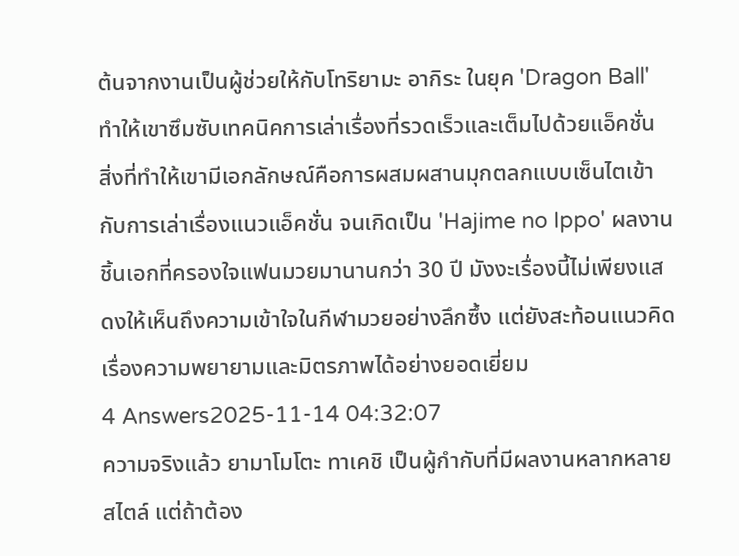ต้นจากงานเป็นผู้ช่วยให้กับโทริยามะ อากิระ ในยุค 'Dragon Ball' ทำให้เขาซึมซับเทคนิคการเล่าเรื่องที่รวดเร็วและเต็มไปด้วยแอ็คชั่น
สิ่งที่ทำให้เขามีเอกลักษณ์คือการผสมผสานมุกตลกแบบเซ็นไตเข้ากับการเล่าเรื่องแนวแอ็คชั่น จนเกิดเป็น 'Hajime no Ippo' ผลงานชิ้นเอกที่ครองใจแฟนมวยมานานกว่า 30 ปี มังงะเรื่องนี้ไม่เพียงแสดงให้เห็นถึงความเข้าใจในกีฬามวยอย่างลึกซึ้ง แต่ยังสะท้อนแนวคิดเรื่องความพยายามและมิตรภาพได้อย่างยอดเยี่ยม
4 Answers2025-11-14 04:32:07
ความจริงแล้ว ยามาโมโตะ ทาเคชิ เป็นผู้กำกับที่มีผลงานหลากหลายสไตล์ แต่ถ้าต้อง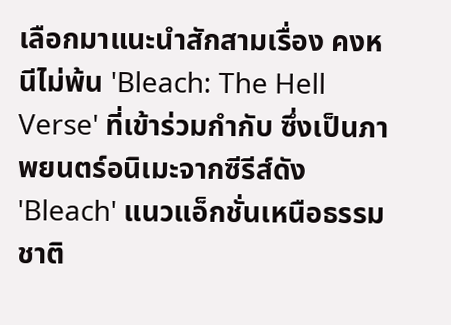เลือกมาแนะนำสักสามเรื่อง คงหนีไม่พ้น 'Bleach: The Hell Verse' ที่เข้าร่วมกำกับ ซึ่งเป็นภาพยนตร์อนิเมะจากซีรีส์ดัง 'Bleach' แนวแอ็กชั่นเหนือธรรมชาติ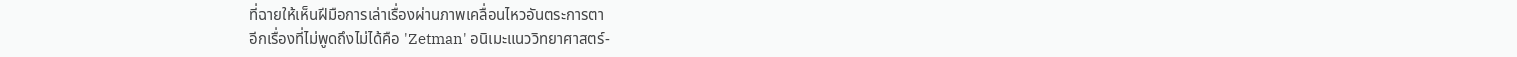ที่ฉายให้เห็นฝีมือการเล่าเรื่องผ่านภาพเคลื่อนไหวอันตระการตา
อีกเรื่องที่ไม่พูดถึงไม่ได้คือ 'Zetman' อนิเมะแนววิทยาศาสตร์-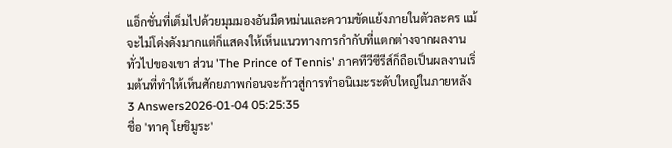แอ็กชั่นที่เต็มไปด้วยมุมมองอันมืดหม่นและความขัดแย้งภายในตัวละคร แม้จะไม่โด่งดังมากแต่ก็แสดงให้เห็นแนวทางการกำกับที่แตกต่างจากผลงานทั่วไปของเขา ส่วน 'The Prince of Tennis' ภาคทีวีซีรีส์ก็ถือเป็นผลงานเริ่มต้นที่ทำให้เห็นศักยภาพก่อนจะก้าวสู่การทำอนิเมะระดับใหญ่ในภายหลัง
3 Answers2026-01-04 05:25:35
ชื่อ 'ทาคุ โยชิมูระ'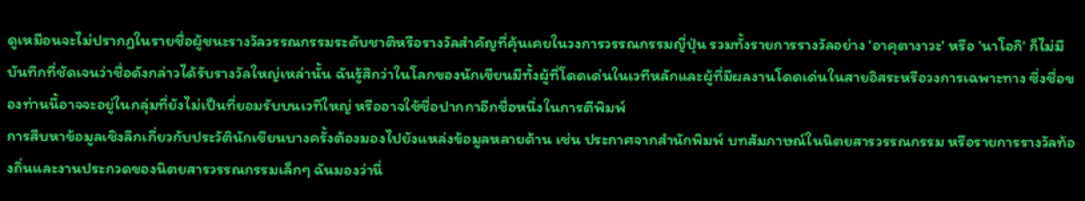ดูเหมือนจะไม่ปรากฏในรายชื่อผู้ชนะรางวัลวรรณกรรมระดับชาติหรือรางวัลสำคัญที่คุ้นเคยในวงการวรรณกรรมญี่ปุ่น รวมทั้งรายการรางวัลอย่าง 'อาคุตางาวะ' หรือ 'นาโอกิ' ก็ไม่มีบันทึกที่ชัดเจนว่าชื่อดังกล่าวได้รับรางวัลใหญ่เหล่านั้น ฉันรู้สึกว่าในโลกของนักเขียนมีทั้งผู้ที่โดดเด่นในเวทีหลักและผู้ที่มีผลงานโดดเด่นในสายอิสระหรือวงการเฉพาะทาง ซึ่งชื่อของท่านนี้อาจจะอยู่ในกลุ่มที่ยังไม่เป็นที่ยอมรับบนเวทีใหญ่ หรืออาจใช้ชื่อปากกาอีกชื่อหนึ่งในการตีพิมพ์
การสืบหาข้อมูลเชิงลึกเกี่ยวกับประวัตินักเขียนบางครั้งต้องมองไปยังแหล่งข้อมูลหลายด้าน เช่น ประกาศจากสำนักพิมพ์ บทสัมภาษณ์ในนิตยสารวรรณกรรม หรือรายการรางวัลท้องถิ่นและงานประกวดของนิตยสารวรรณกรรมเล็กๆ ฉันมองว่านี่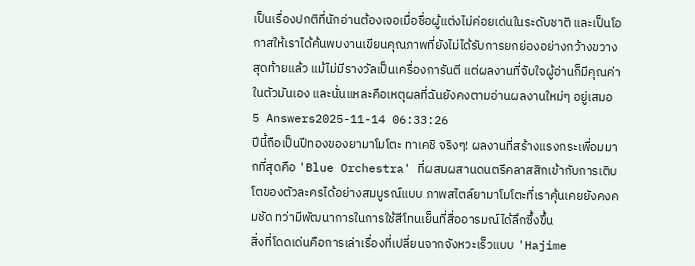เป็นเรื่องปกติที่นักอ่านต้องเจอเมื่อชื่อผู้แต่งไม่ค่อยเด่นในระดับชาติ และเป็นโอกาสให้เราได้ค้นพบงานเขียนคุณภาพที่ยังไม่ได้รับการยกย่องอย่างกว้างขวาง สุดท้ายแล้ว แม้ไม่มีรางวัลเป็นเครื่องการันตี แต่ผลงานที่จับใจผู้อ่านก็มีคุณค่าในตัวมันเอง และนั่นแหละคือเหตุผลที่ฉันยังคงตามอ่านผลงานใหม่ๆ อยู่เสมอ
5 Answers2025-11-14 06:33:26
ปีนี้ถือเป็นปีทองของยามาโมโตะ ทาเคชิ จริงๆ! ผลงานที่สร้างแรงกระเพื่อมมากที่สุดคือ 'Blue Orchestra' ที่ผสมผสานดนตรีคลาสสิกเข้ากับการเติบโตของตัวละครได้อย่างสมบูรณ์แบบ ภาพสไตล์ยามาโมโตะที่เราคุ้นเคยยังคงคมชัด ทว่ามีพัฒนาการในการใช้สีโทนเย็นที่สื่ออารมณ์ได้ลึกซึ้งขึ้น
สิ่งที่โดดเด่นคือการเล่าเรื่องที่เปลี่ยนจากจังหวะเร็วแบบ 'Hajime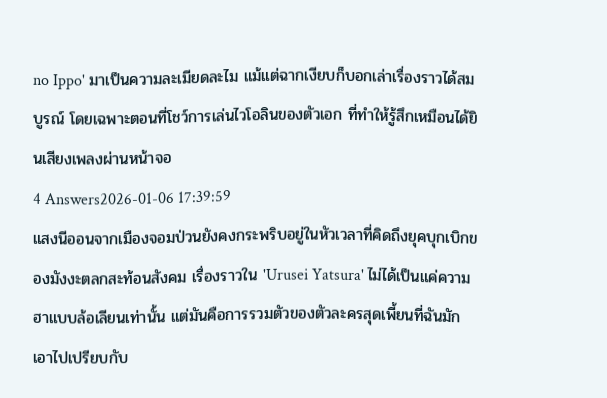no Ippo' มาเป็นความละเมียดละไม แม้แต่ฉากเงียบก็บอกเล่าเรื่องราวได้สมบูรณ์ โดยเฉพาะตอนที่โชว์การเล่นไวโอลินของตัวเอก ที่ทำให้รู้สึกเหมือนได้ยินเสียงเพลงผ่านหน้าจอ
4 Answers2026-01-06 17:39:59
แสงนีออนจากเมืองจอมป่วนยังคงกระพริบอยู่ในหัวเวลาที่คิดถึงยุคบุกเบิกของมังงะตลกสะท้อนสังคม เรื่องราวใน 'Urusei Yatsura' ไม่ได้เป็นแค่ความฮาแบบล้อเลียนเท่านั้น แต่มันคือการรวมตัวของตัวละครสุดเพี้ยนที่ฉันมักเอาไปเปรียบกับ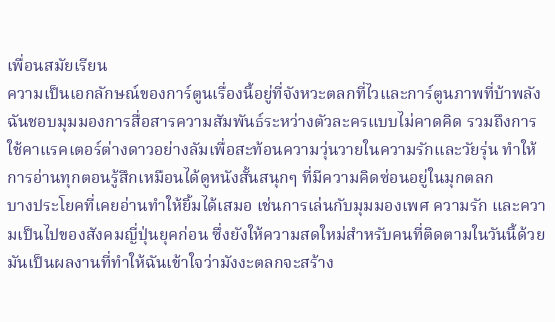เพื่อนสมัยเรียน
ความเป็นเอกลักษณ์ของการ์ตูนเรื่องนี้อยู่ที่จังหวะตลกที่ไวและการ์ตูนภาพที่บ้าพลัง ฉันชอบมุมมองการสื่อสารความสัมพันธ์ระหว่างตัวละครแบบไม่คาดคิด รวมถึงการใช้คาแรคเตอร์ต่างดาวอย่างลัมเพื่อสะท้อนความวุ่นวายในความรักและวัยรุ่น ทำให้การอ่านทุกตอนรู้สึกเหมือนได้ดูหนังสั้นสนุกๆ ที่มีความคิดซ่อนอยู่ในมุกตลก
บางประโยคที่เคยอ่านทำให้ยิ้มได้เสมอ เช่นการเล่นกับมุมมองเพศ ความรัก และความเป็นไปของสังคมญี่ปุ่นยุคก่อน ซึ่งยังให้ความสดใหม่สำหรับคนที่ติดตามในวันนี้ด้วย มันเป็นผลงานที่ทำให้ฉันเข้าใจว่ามังงะตลกจะสร้าง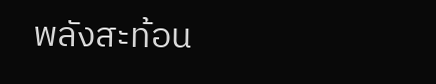พลังสะท้อน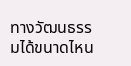ทางวัฒนธรรมได้ขนาดไหน